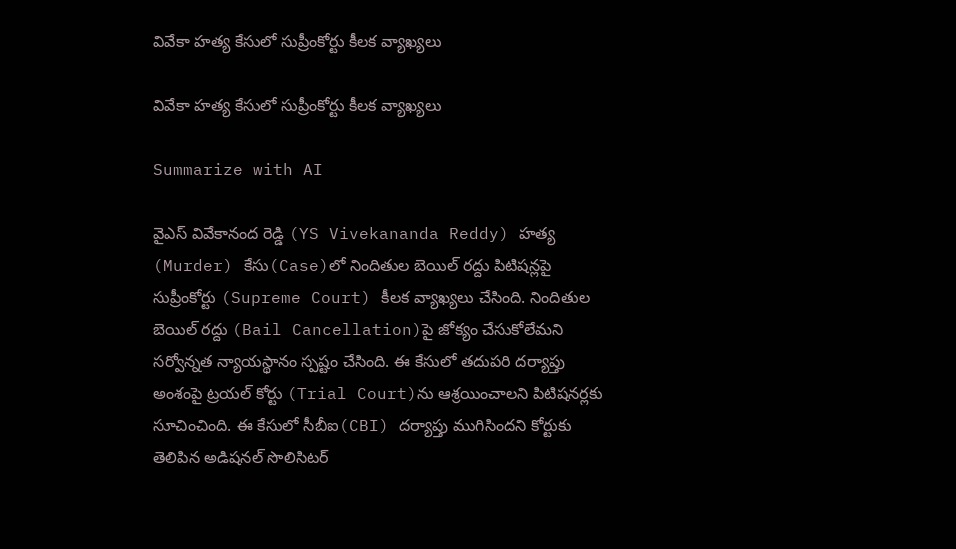వివేకా హత్య కేసులో సుప్రీంకోర్టు కీలక వ్యాఖ్యలు

వివేకా హత్య కేసులో సుప్రీంకోర్టు కీలక వ్యాఖ్యలు

Summarize with AI

వైఎస్ వివేకానంద రెడ్డి (YS Vivekananda Reddy) హత్య (Murder) కేసు(Case)లో నిందితుల బెయిల్ రద్దు పిటిషన్లపై సుప్రీంకోర్టు (Supreme Court) కీల‌క‌ వ్యాఖ్యలు చేసింది. నిందితుల‌ బెయిల్ రద్దు (Bail Cancellation)పై జోక్యం చేసుకోలేమని స‌ర్వోన్న‌త న్యాయ‌స్థానం స్పష్టం చేసింది. ఈ కేసులో తదుపరి దర్యాప్తు అంశంపై ట్రయల్ కోర్టు (Trial Court)ను ఆశ్రయించాలని పిటిషనర్లకు సూచించింది. ఈ కేసులో సీబీఐ(CBI) దర్యాప్తు ముగిసిందని కోర్టుకు తెలిపిన అడిషనల్ సొలిసిటర్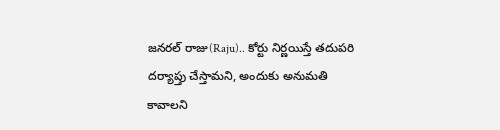జనరల్ రాజు(Raju).. కోర్టు నిర్ణయిస్తే తదుపరి దర్యాప్తు చేస్తామని, అందుకు అనుమతి కావాలని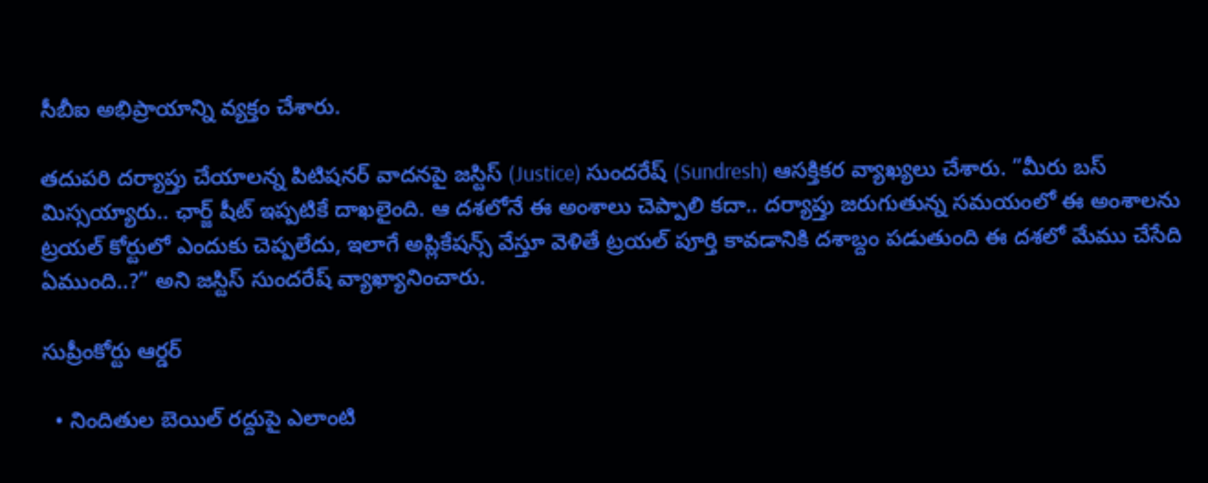సీబీఐ అభిప్రాయాన్ని వ్య‌క్తం చేశారు.

తదుపరి దర్యాప్తు చేయాలన్న పిటిషనర్ వాదనపై జస్టిస్ (Justice) సుందరేష్ (Sundresh) ఆస‌క్తిక‌ర వ్యాఖ్య‌లు చేశారు. ”మీరు బస్ మిస్సయ్యారు.. ఛార్జ్ షీట్ ఇప్పటికే దాఖలైంది. ఆ దశలోనే ఈ అంశాలు చెప్పాలి కదా.. దర్యాప్తు జరుగుతున్న సమయంలో ఈ అంశాలను ట్రయల్ కోర్టులో ఎందుకు చెప్పలేదు, ఇలాగే అప్లికేషన్స్ వేస్తూ వెళితే ట్రయల్ పూర్తి కావడానికి దశాబ్దం పడుతుంది ఈ దశలో మేము చేసేది ఏముంది..?” అని జస్టిస్ సుందరేష్ వ్యాఖ్యానించారు.

సుప్రీంకోర్టు ఆర్డర్

  • నిందితుల బెయిల్ రద్దుపై ఎలాంటి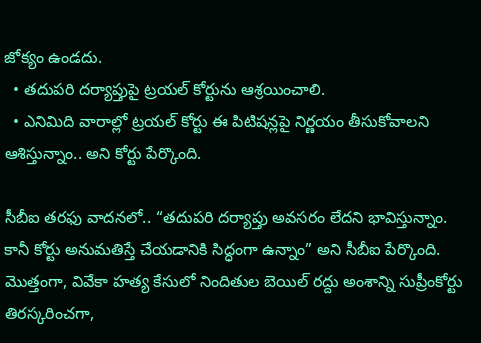జోక్యం ఉండదు.
  • తదుపరి దర్యాప్తుపై ట్రయల్ కోర్టును ఆశ్రయించాలి.
  • ఎనిమిది వారాల్లో ట్రయల్ కోర్టు ఈ పిటిషన్లపై నిర్ణయం తీసుకోవాలని ఆశిస్తున్నాం.. అని కోర్టు పేర్కొంది.

సీబీఐ తరఫు వాదనలో.. “తదుపరి దర్యాప్తు అవసరం లేదని భావిస్తున్నాం. కానీ కోర్టు అనుమతిస్తే చేయడానికి సిద్ధంగా ఉన్నాం” అని సీబీఐ పేర్కొంది. మొత్తంగా, వివేకా హత్య కేసులో నిందితుల బెయిల్ రద్దు అంశాన్ని సుప్రీంకోర్టు తిరస్కరించగా,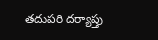తదుపరి దర్యాప్తు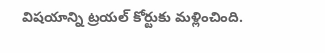విషయాన్ని ట్రయల్ కోర్టుకు మళ్లించింది.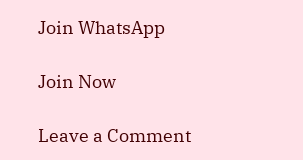Join WhatsApp

Join Now

Leave a Comment